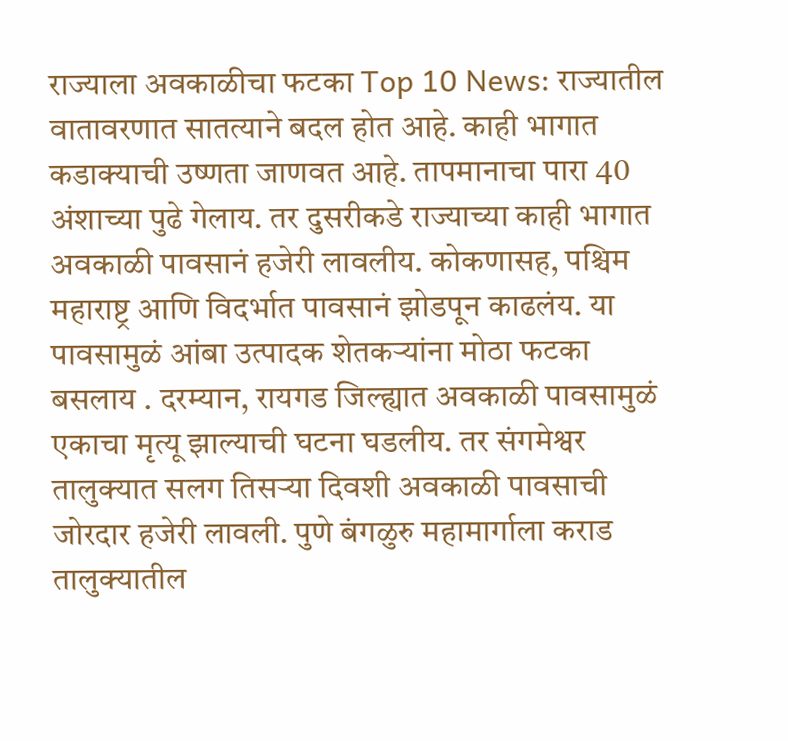राज्याला अवकाळीचा फटका Top 10 News: राज्यातील वातावरणात सातत्याने बदल होत आहे. काही भागात कडाक्याची उष्णता जाणवत आहे. तापमानाचा पारा 40 अंशाच्या पुढे गेलाय. तर दुसरीकडे राज्याच्या काही भागात अवकाळी पावसानं हजेरी लावलीय. कोकणासह, पश्चिम महाराष्ट्र आणि विदर्भात पावसानं झोडपून काढलंय. या पावसामुळं आंबा उत्पादक शेतकऱ्यांना मोठा फटका बसलाय . दरम्यान, रायगड जिल्ह्यात अवकाळी पावसामुळं एकाचा मृत्यू झाल्याची घटना घडलीय. तर संगमेश्वर तालुक्यात सलग तिसऱ्या दिवशी अवकाळी पावसाची जोरदार हजेरी लावली. पुणे बंगळुरु महामार्गाला कराड तालुक्यातील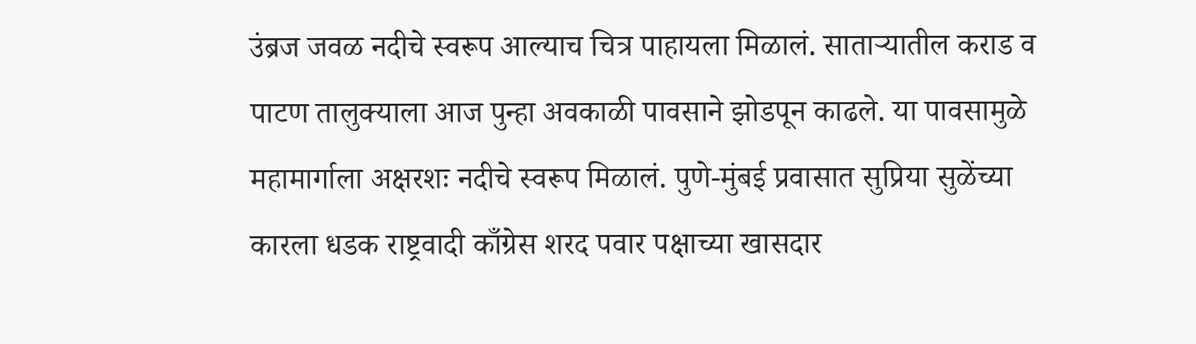उंब्रज जवळ नदीचे स्वरूप आल्याच चित्र पाहायला मिळालं. साताऱ्यातील कराड व पाटण तालुक्याला आज पुन्हा अवकाळी पावसाने झोडपून काढले. या पावसामुळे महामार्गाला अक्षरशः नदीचे स्वरूप मिळालं. पुणे-मुंबई प्रवासात सुप्रिया सुळेंच्या कारला धडक राष्ट्रवादी काँग्रेस शरद पवार पक्षाच्या खासदार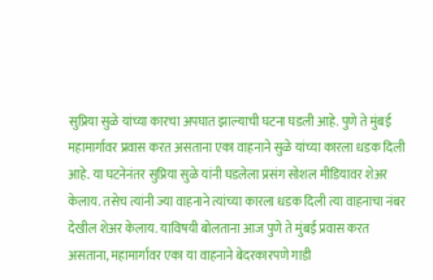सुप्रिया सुळे यांच्या कारचा अपघात झाल्याची घटना घडली आहे. पुणे ते मुंबई महामार्गावर प्रवास करत असताना एका वाहनाने सुळे यांच्या कारला धडक दिली आहे. या घटनेनंतर सुप्रिया सुळे यांनी घडलेला प्रसंग सोशल मीडियावर शेअर केलाय. तसेच त्यांनी ज्या वाहनाने त्यांच्या कारला धडक दिली त्या वाहनाचा नंबर देखील शेअर केलाय. याविषयी बोलताना आज पुणे ते मुंबई प्रवास करत असताना, महामार्गावर एका या वाहनाने बेदरकारपणे गाडी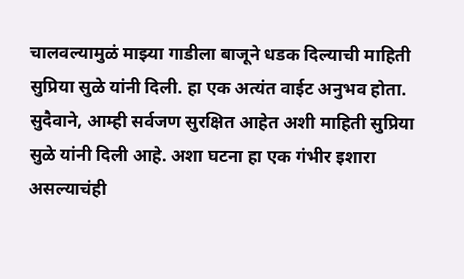चालवल्यामुळं माझ्या गाडीला बाजूने धडक दिल्याची माहिती सुप्रिया सुळे यांनी दिली. हा एक अत्यंत वाईट अनुभव होता. सुदैवाने, आम्ही सर्वजण सुरक्षित आहेत अशी माहिती सुप्रिया सुळे यांनी दिली आहे. अशा घटना हा एक गंभीर इशारा असल्याचंही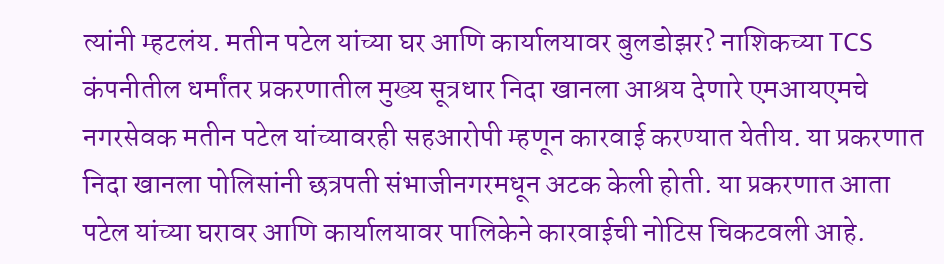त्यांनी म्हटलंय. मतीन पटेल यांच्या घर आणि कार्यालयावर बुलडोझर? नाशिकच्या TCS कंपनीतील धर्मांतर प्रकरणातील मुख्य सूत्रधार निदा खानला आश्रय देणारे एमआयएमचे नगरसेवक मतीन पटेल यांच्यावरही सहआरोपी म्हणून कारवाई करण्यात येतीय. या प्रकरणात निदा खानला पोलिसांनी छत्रपती संभाजीनगरमधून अटक केली होती. या प्रकरणात आता पटेल यांच्या घरावर आणि कार्यालयावर पालिकेने कारवाईची नोटिस चिकटवली आहे.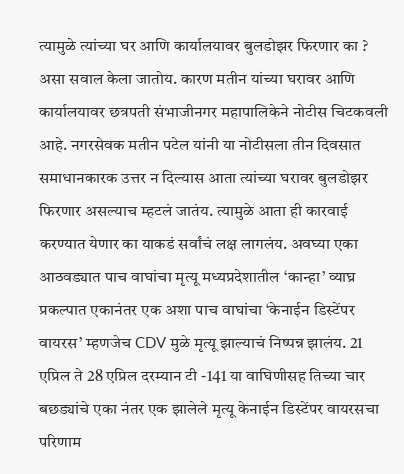त्यामुळे त्यांच्या घर आणि कार्यालयावर बुलडोझर फिरणार का ? असा सवाल केला जातोय. कारण मतीन यांच्या घरावर आणि कार्यालयावर छत्रपती संभाजीनगर महापालिकेने नोटीस चिटकवली आहे. नगरसेवक मतीन पटेल यांनी या नोटीसला तीन दिवसात समाधानकारक उत्तर न दिल्यास आता त्यांच्या घरावर बुलडोझर फिरणार असल्याच म्हटलं जातंय. त्यामुळे आता ही कारवाई करण्यात येणार का याकडं सर्वांचं लक्ष लागलंय. अवघ्या एका आठवड्यात पाच वाघांचा मृत्यू मध्यप्रदेशातील ‘कान्हा’ व्याघ्र प्रकल्पात एकानंतर एक अशा पाच वाघांचा ‘केनाईन डिस्टेंपर वायरस’ म्हणजेच CDV मुळे मृत्यू झाल्याचं निष्पन्न झालंय. 21 एप्रिल ते 28 एप्रिल दरम्यान टी -141 या वाघिणीसह तिच्या चार बछड्यांचे एका नंतर एक झालेले मृत्यू केनाईन डिस्टेंपर वायरसचा परिणाम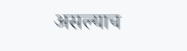असल्याच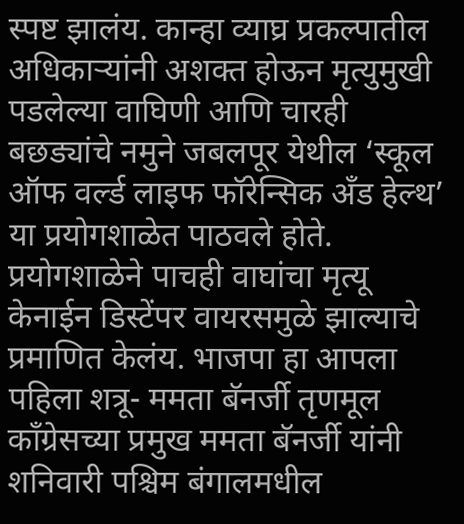स्पष्ट झालंय. कान्हा व्याघ्र प्रकल्पातील अधिकाऱ्यांनी अशक्त होऊन मृत्युमुखी पडलेल्या वाघिणी आणि चारही बछड्यांचे नमुने जबलपूर येथील ‘स्कूल ऑफ वर्ल्ड लाइफ फॉरेन्सिक अँड हेल्थ’ या प्रयोगशाळेत पाठवले होते. प्रयोगशाळेने पाचही वाघांचा मृत्यू केनाईन डिस्टेंपर वायरसमुळे झाल्याचे प्रमाणित केलंय. भाजपा हा आपला पहिला शत्रू- ममता बॅनर्जी तृणमूल काँग्रेसच्या प्रमुख ममता बॅनर्जी यांनी शनिवारी पश्चिम बंगालमधील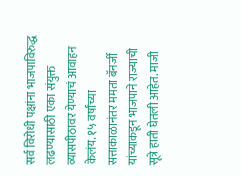सर्व विरोधी पक्षांना भाजपाविरुद्ध लढण्यासाठी एका संयुक्त व्यासपीठावर येण्याचं आवाहन केलंय. १५ वर्षांच्या सत्ताकाळानंतर ममता बॅनर्जी यांच्याकडून भाजपाने राज्याची सूत्रे हाती घेतली आहेत. माजी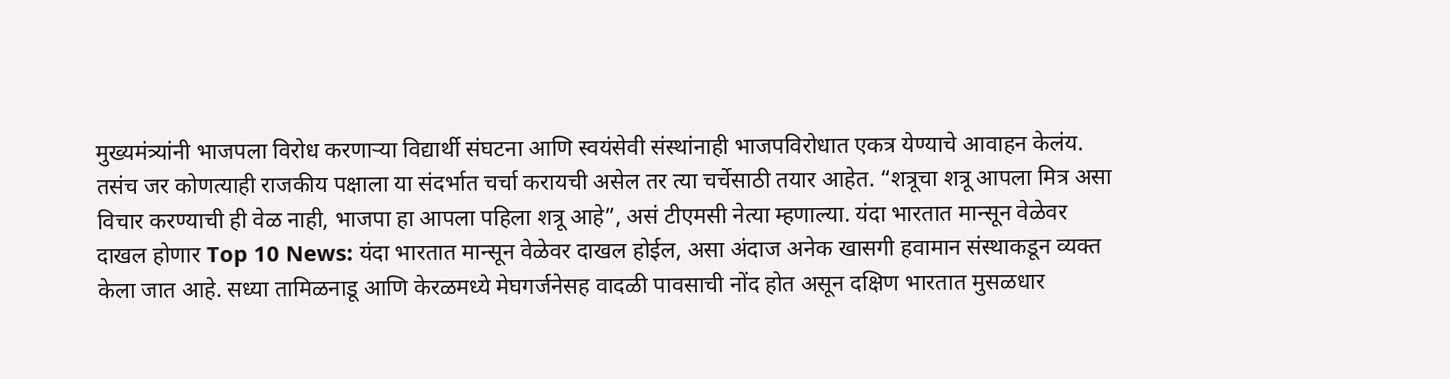मुख्यमंत्र्यांनी भाजपला विरोध करणाऱ्या विद्यार्थी संघटना आणि स्वयंसेवी संस्थांनाही भाजपविरोधात एकत्र येण्याचे आवाहन केलंय. तसंच जर कोणत्याही राजकीय पक्षाला या संदर्भात चर्चा करायची असेल तर त्या चर्चेसाठी तयार आहेत. “शत्रूचा शत्रू आपला मित्र असा विचार करण्याची ही वेळ नाही, भाजपा हा आपला पहिला शत्रू आहे”, असं टीएमसी नेत्या म्हणाल्या. यंदा भारतात मान्सून वेळेवर दाखल होणार Top 10 News: यंदा भारतात मान्सून वेळेवर दाखल होईल, असा अंदाज अनेक खासगी हवामान संस्थाकडून व्यक्त केला जात आहे. सध्या तामिळनाडू आणि केरळमध्ये मेघगर्जनेसह वादळी पावसाची नोंद होत असून दक्षिण भारतात मुसळधार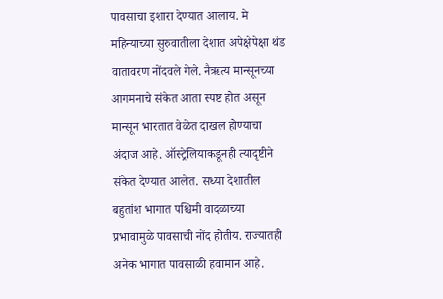पावसाचा इशारा देण्यात आलाय. मे महिन्याच्या सुरुवातीला देशात अपेक्षेपेक्षा थंड वातावरण नोंदवले गेले. नैऋत्य मान्सूनच्या आगमनाचे संकेत आता स्पष्ट होत असून मान्सून भारतात वेळेत दाखल होण्याचा अंदाज आहे. ऑस्ट्रेलियाकडूनही त्यादृष्टीने संकेत देण्यात आलेत. सध्या देशातील बहुतांश भागात पश्चिमी वादळाच्या प्रभावामुळे पावसाची नोंद होतीय. राज्यातही अनेक भागात पावसाळी हवामान आहे.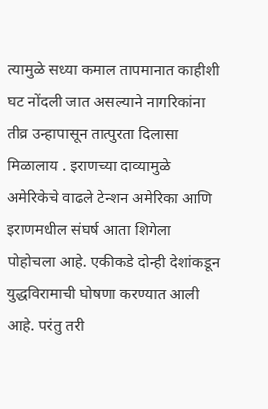त्यामुळे सध्या कमाल तापमानात काहीशी घट नोंदली जात असल्याने नागरिकांना तीव्र उन्हापासून तात्पुरता दिलासा मिळालाय . इराणच्या दाव्यामुळे अमेरिकेचे वाढले टेन्शन अमेरिका आणि इराणमधील संघर्ष आता शिगेला पोहोचला आहे. एकीकडे दोन्ही देशांकडून युद्धविरामाची घोषणा करण्यात आली आहे. परंतु तरी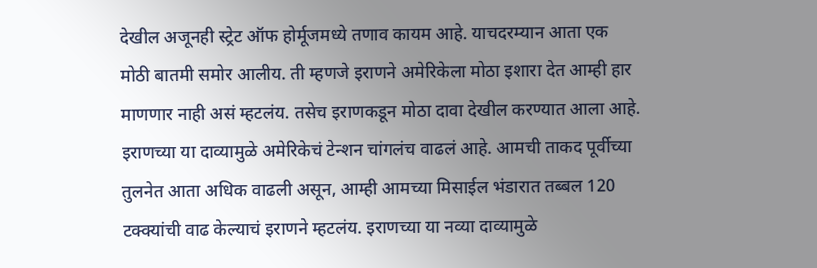देखील अजूनही स्ट्रेट ऑफ होर्मूजमध्ये तणाव कायम आहे. याचदरम्यान आता एक मोठी बातमी समोर आलीय. ती म्हणजे इराणने अमेरिकेला मोठा इशारा देत आम्ही हार माणणार नाही असं म्हटलंय. तसेच इराणकडून मोठा दावा देखील करण्यात आला आहे. इराणच्या या दाव्यामुळे अमेरिकेचं टेन्शन चांगलंच वाढलं आहे. आमची ताकद पूर्वीच्या तुलनेत आता अधिक वाढली असून, आम्ही आमच्या मिसाईल भंडारात तब्बल 120 टक्क्यांची वाढ केल्याचं इराणने म्हटलंय. इराणच्या या नव्या दाव्यामुळे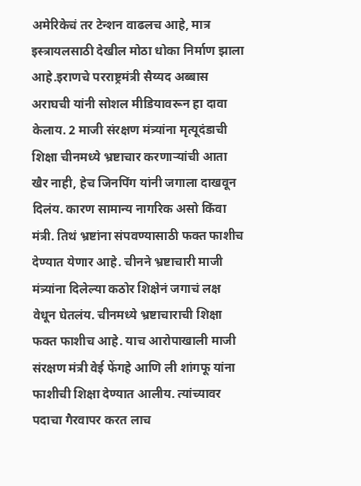अमेरिकेचं तर टेन्शन वाढलच आहे, मात्र इस्त्रायलसाठी देखील मोठा धोका निर्माण झाला आहे.इराणचे परराष्ट्रमंत्री सैय्यद अब्बास अराघची यांनी सोशल मीडियावरून हा दावा केलाय. 2 माजी संरक्षण मंत्र्यांना मृत्यूदंडाची शिक्षा चीनमध्ये भ्रष्टाचार करणाऱ्यांची आता खैर नाही, हेच जिनपिंग यांनी जगाला दाखवून दिलंय. कारण सामान्य नागरिक असो किंवा मंत्री. तिथं भ्रष्टांना संपवण्यासाठी फक्त फाशीच देण्यात येणार आहे. चीनने भ्रष्टाचारी माजी मंत्र्यांना दिलेल्या कठोर शिक्षेनं जगाचं लक्ष वेधून घेतलंय. चीनमध्ये भ्रष्टाचाराची शिक्षा फक्त फाशीच आहे. याच आरोपाखाली माजी संरक्षण मंत्री वेई फेंगहे आणि ली शांगफू यांना फाशीची शिक्षा देण्यात आलीय. त्यांच्यावर पदाचा गैरवापर करत लाच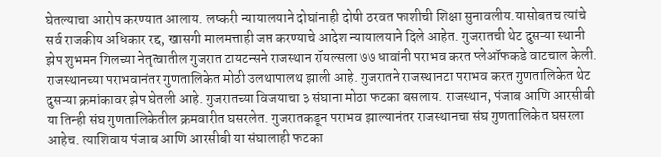घेतल्याचा आरोप करण्यात आलाय. लष्करी न्यायालयाने दोघांनाही दोषी ठरवत फाशीची शिक्षा सुनावलीय.यासोबतच त्यांचे सर्व राजकीय अधिकार रद्द, खासगी मालमत्ताही जप्त करण्याचे आदेश न्यायालयाने दिले आहेत. गुजरातची थेट दुसऱ्या स्थानी झेप शुभमन गिलच्या नेतृत्वातील गुजरात टायटन्सने राजस्थान रॉयल्सला ७७ धावांनी पराभव करत प्लेऑफकडे वाटचाल केली. राजस्थानच्या पराभवानंतर गुणतालिकेत मोठी उलथापालथ झाली आहे. गुजरातने राजस्थानटा पराभव करत गुणतालिकेत थेट दुसऱ्या क्रमांकावर झेप घेतली आहे. गुजरातच्या विजयाचा ३ संघाना मोठा फटका बसलाय. राजस्थान, पंजाब आणि आरसीबी या तिन्ही संघ गुणतालिकेतील क्रमवारीत घसरलेत. गुजरातकडून पराभव झाल्यानंतर राजस्थानचा संघ गुणतालिकेत घसरला आहेच. त्याशिवाय पंजाब आणि आरसीबी या संघालाही फटका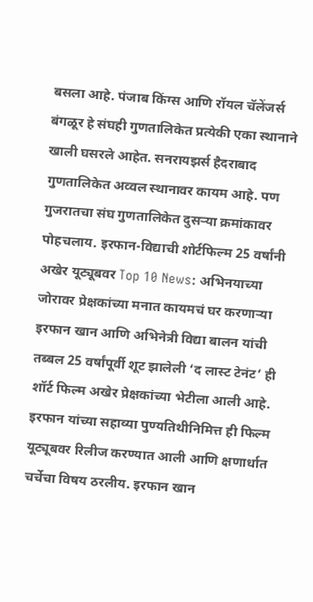बसला आहे. पंजाब किंग्स आणि रॉयल चॅलेंजर्स बंगळूर हे संघही गुणतालिकेत प्रत्येकी एका स्थानाने खाली घसरले आहेत. सनरायझर्स हैदराबाद गुणतालिकेत अव्वल स्थानावर कायम आहे. पण गुजरातचा संघ गुणतालिकेत दुसऱ्या क्रमांकावर पोहचलाय. इरफान-विद्याची शोर्टफिल्म 25 वर्षांनी अखेर यूट्यूबवर Top 10 News: अभिनयाच्या जोरावर प्रेक्षकांच्या मनात कायमचं घर करणाऱ्या इरफान खान आणि अभिनेत्री विद्या बालन यांची तब्बल 25 वर्षांपूर्वी शूट झालेली ‘द लास्ट टेनंट’ ही शॉर्ट फिल्म अखेर प्रेक्षकांच्या भेटीला आली आहे. इरफान यांच्या सहाव्या पुण्यतिथीनिमित्त ही फिल्म यूट्यूबवर रिलीज करण्यात आली आणि क्षणार्धात चर्चेचा विषय ठरलीय. इरफान खान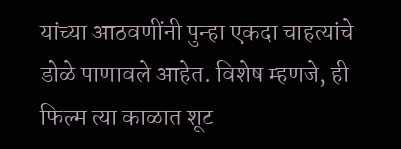यांच्या आठवणींनी पुन्हा एकदा चाहत्यांचे डोळे पाणावले आहेत. विशेष म्हणजे, ही फिल्म त्या काळात शूट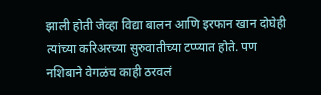झाली होती जेव्हा विद्या बालन आणि इरफान खान दोघेही त्यांच्या करिअरच्या सुरुवातीच्या टप्प्यात होते. पण नशिबाने वेगळंच काही ठरवलं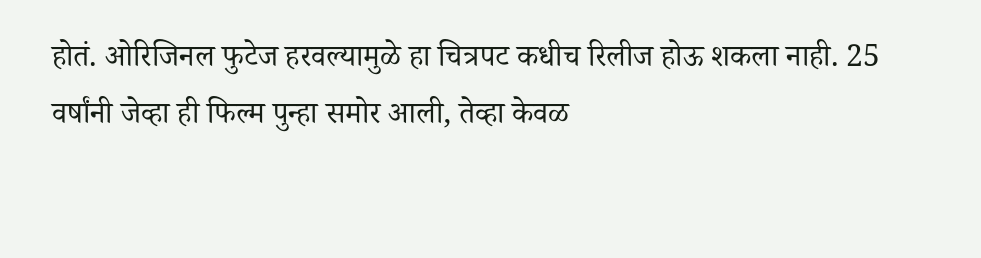होतं. ओरिजिनल फुटेज हरवल्यामुळे हा चित्रपट कधीच रिलीज होऊ शकला नाही. 25 वर्षांनी जेव्हा ही फिल्म पुन्हा समोर आली, तेव्हा केवळ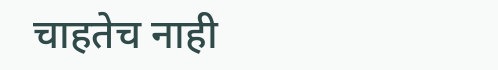चाहतेच नाही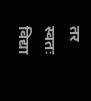तर स्वतः विद्या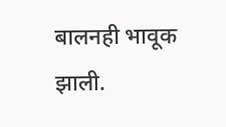बालनही भावूक झाली.